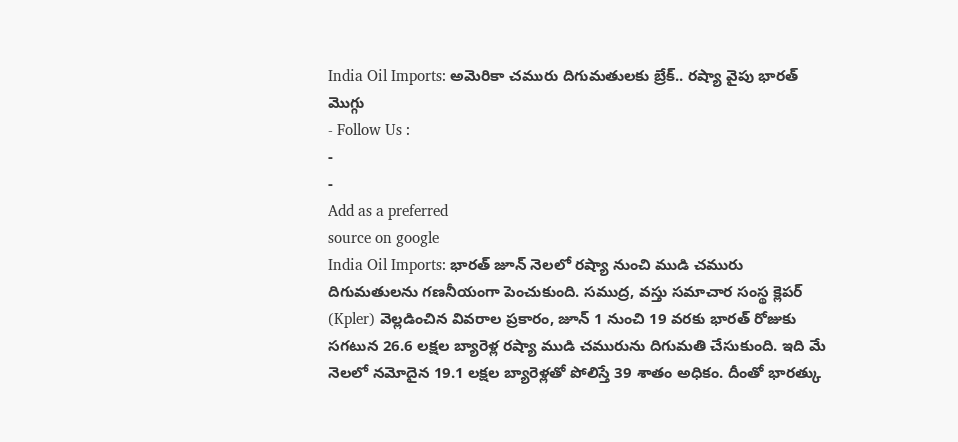India Oil Imports: అమెరికా చమురు దిగుమతులకు బ్రేక్.. రష్యా వైపు భారత్ మొగ్గు
- Follow Us :
-
-
Add as a preferred
source on google
India Oil Imports: భారత్ జూన్ నెలలో రష్యా నుంచి ముడి చమురు దిగుమతులను గణనీయంగా పెంచుకుంది. సముద్ర, వస్తు సమాచార సంస్థ క్లెపర్ (Kpler) వెల్లడించిన వివరాల ప్రకారం, జూన్ 1 నుంచి 19 వరకు భారత్ రోజుకు సగటున 26.6 లక్షల బ్యారెళ్ల రష్యా ముడి చమురును దిగుమతి చేసుకుంది. ఇది మే నెలలో నమోదైన 19.1 లక్షల బ్యారెళ్లతో పోలిస్తే 39 శాతం అధికం. దీంతో భారత్కు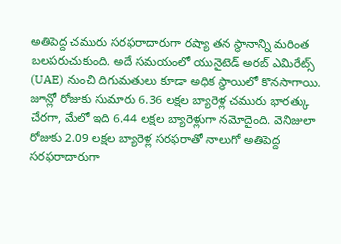అతిపెద్ద చమురు సరఫరాదారుగా రష్యా తన స్థానాన్ని మరింత బలపరుచుకుంది. అదే సమయంలో యునైటెడ్ అరబ్ ఎమిరేట్స్ (UAE) నుంచి దిగుమతులు కూడా అధిక స్థాయిలో కొనసాగాయి. జూన్లో రోజుకు సుమారు 6.36 లక్షల బ్యారెళ్ల చమురు భారత్కు చేరగా, మేలో ఇది 6.44 లక్షల బ్యారెళ్లుగా నమోదైంది. వెనిజులా రోజుకు 2.09 లక్షల బ్యారెళ్ల సరఫరాతో నాలుగో అతిపెద్ద సరఫరాదారుగా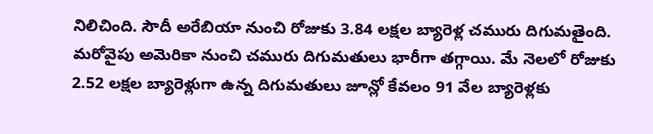నిలిచింది. సౌదీ అరేబియా నుంచి రోజుకు 3.84 లక్షల బ్యారెళ్ల చమురు దిగుమతైంది.
మరోవైపు అమెరికా నుంచి చమురు దిగుమతులు భారీగా తగ్గాయి. మే నెలలో రోజుకు 2.52 లక్షల బ్యారెళ్లుగా ఉన్న దిగుమతులు జూన్లో కేవలం 91 వేల బ్యారెళ్లకు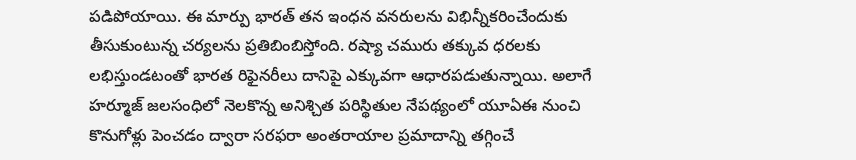పడిపోయాయి. ఈ మార్పు భారత్ తన ఇంధన వనరులను విభిన్నీకరించేందుకు తీసుకుంటున్న చర్యలను ప్రతిబింబిస్తోంది. రష్యా చమురు తక్కువ ధరలకు లభిస్తుండటంతో భారత రిఫైనరీలు దానిపై ఎక్కువగా ఆధారపడుతున్నాయి. అలాగే హర్మూజ్ జలసంధిలో నెలకొన్న అనిశ్చిత పరిస్థితుల నేపథ్యంలో యూఏఈ నుంచి కొనుగోళ్లు పెంచడం ద్వారా సరఫరా అంతరాయాల ప్రమాదాన్ని తగ్గించే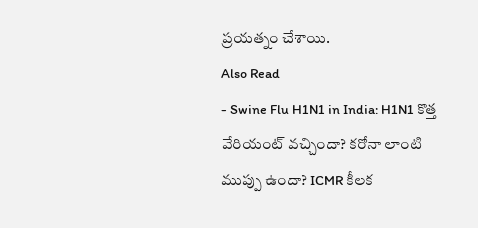ప్రయత్నం చేశాయి.
Also Read
- Swine Flu H1N1 in India: H1N1 కొత్త వేరియంట్ వచ్చిందా? కరోనా లాంటి ముప్పు ఉందా? ICMR కీలక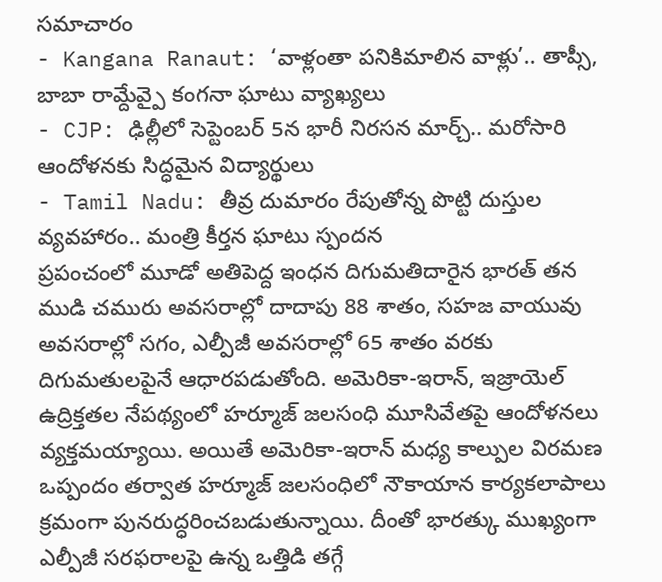సమాచారం
- Kangana Ranaut: ‘వాళ్లంతా పనికిమాలిన వాళ్లు’.. తాప్సీ, బాబా రామ్దేవ్పై కంగనా ఘాటు వ్యాఖ్యలు
- CJP: ఢిల్లీలో సెప్టెంబర్ 5న భారీ నిరసన మార్చ్.. మరోసారి ఆందోళనకు సిద్ధమైన విద్యార్థులు
- Tamil Nadu: తీవ్ర దుమారం రేపుతోన్న పొట్టి దుస్తుల వ్యవహారం.. మంత్రి కీర్తన ఘాటు స్పందన
ప్రపంచంలో మూడో అతిపెద్ద ఇంధన దిగుమతిదారైన భారత్ తన ముడి చమురు అవసరాల్లో దాదాపు 88 శాతం, సహజ వాయువు అవసరాల్లో సగం, ఎల్పీజీ అవసరాల్లో 65 శాతం వరకు దిగుమతులపైనే ఆధారపడుతోంది. అమెరికా-ఇరాన్, ఇజ్రాయెల్ ఉద్రిక్తతల నేపథ్యంలో హర్మూజ్ జలసంధి మూసివేతపై ఆందోళనలు వ్యక్తమయ్యాయి. అయితే అమెరికా-ఇరాన్ మధ్య కాల్పుల విరమణ ఒప్పందం తర్వాత హర్మూజ్ జలసంధిలో నౌకాయాన కార్యకలాపాలు క్రమంగా పునరుద్ధరించబడుతున్నాయి. దీంతో భారత్కు ముఖ్యంగా ఎల్పీజీ సరఫరాలపై ఉన్న ఒత్తిడి తగ్గే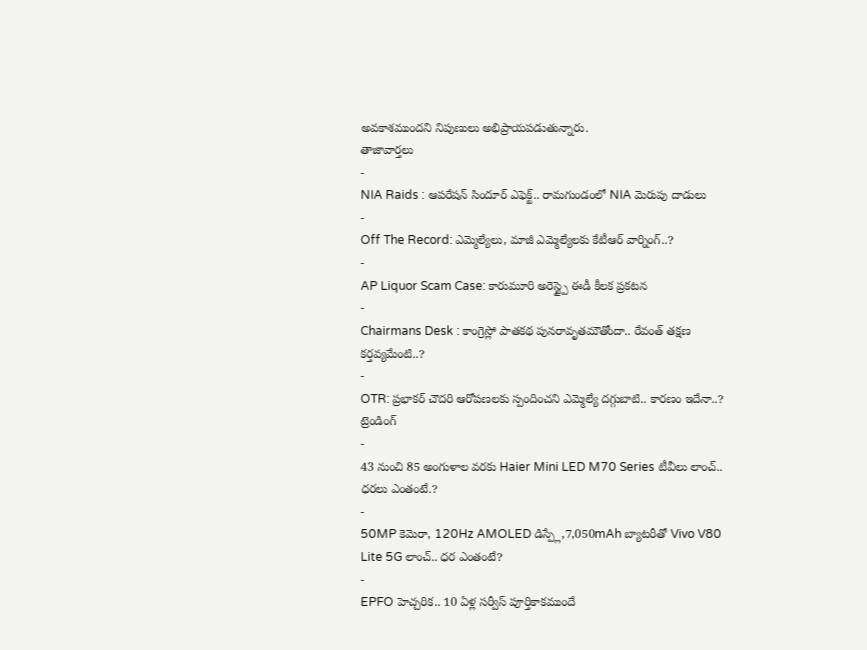అవకాశముందని నిపుణులు అభిప్రాయపడుతున్నారు.
తాజావార్తలు
-
NIA Raids : ఆపరేషన్ సిందూర్ ఎఫెక్ట్.. రామగుండంలో NIA మెరుపు దాడులు
-
Off The Record: ఎమ్మెల్యేలు, మాజీ ఎమ్మెల్యేలకు కేటీఆర్ వార్నింగ్..?
-
AP Liquor Scam Case: కారుమూరి అరెస్ట్పై ఈడీ కీలక ప్రకటన
-
Chairmans Desk : కాంగ్రెస్లో పాతకథ పునరావృతమౌతోందా.. రేవంత్ తక్షణ కర్తవ్యమేంటి..?
-
OTR: ప్రభాకర్ చౌదరి ఆరోపణలకు స్పందించని ఎమ్మెల్యే దగ్గుబాటి.. కారణం ఇదేనా..?
ట్రెండింగ్
-
43 నుంచి 85 అంగుళాల వరకు Haier Mini LED M70 Series టీవీలు లాంచ్.. ధరలు ఎంతంటే.?
-
50MP కెమెరా, 120Hz AMOLED డిస్ప్లే,7,050mAh బ్యాటరీతో Vivo V80 Lite 5G లాంచ్.. ధర ఎంతంటే?
-
EPFO హెచ్చరిక.. 10 ఏళ్ల సర్వీస్ పూర్తికాకముందే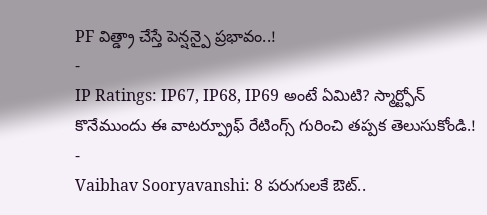PF విత్డ్రా చేస్తే పెన్షన్పై ప్రభావం..!
-
IP Ratings: IP67, IP68, IP69 అంటే ఏమిటి? స్మార్ట్ఫోన్ కొనేముందు ఈ వాటర్ప్రూఫ్ రేటింగ్స్ గురించి తప్పక తెలుసుకోండి.!
-
Vaibhav Sooryavanshi: 8 పరుగులకే ఔట్..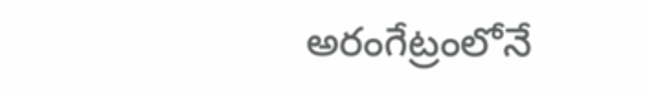అరంగేట్రంలోనే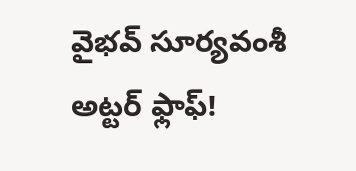వైభవ్ సూర్యవంశీ అట్టర్ ఫ్లాఫ్!